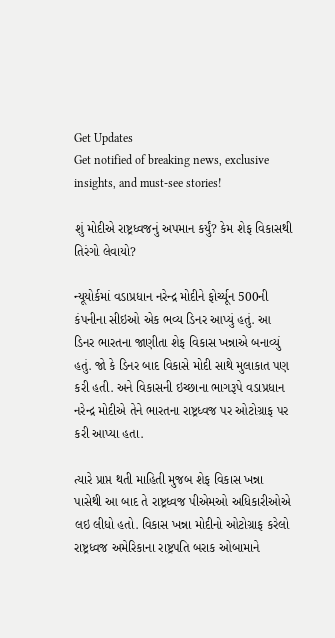Get Updates
Get notified of breaking news, exclusive insights, and must-see stories!

શું મોદીએ રાષ્ટ્રધ્વજનું અપમાન કર્યું? કેમ શેફ વિકાસથી તિરંગો લેવાયો?

ન્યૂયોર્કમાં વડાપ્રધાન નરેન્દ્ર મોદીને ફોર્ચ્યૂન 500ની કંપનીના સીઇઓ એક ભવ્ય ડિનર આપ્યું હતું. આ ડિનર ભારતના જાણીતા શેફ વિકાસ ખન્નાએ બનાવ્યું હતું. જો કે ડિનર બાદ વિકાસે મોદી સાથે મુલાકાત પણ કરી હતી. અને વિકાસની ઇચ્છાના ભાગરૂપે વડાપ્રધાન નરેન્દ્ર મોદીએ તેને ભારતના રાષ્ટ્રધ્વજ પર ઓટોગ્રાફ પર કરી આપ્યા હતા.

ત્યારે પ્રાપ્ત થતી માહિતી મુજબ શેફ વિકાસ ખન્ના પાસેથી આ બાદ તે રાષ્ટ્રધ્વજ પીએમઓ અધિકારીઓએ લઇ લીધો હતો. વિકાસ ખન્ના મોદીનો ઓટોગ્રાફ કરેલો રાષ્ટ્રધ્વજ અમેરિકાના રાષ્ટ્રપતિ બરાક ઓબામાને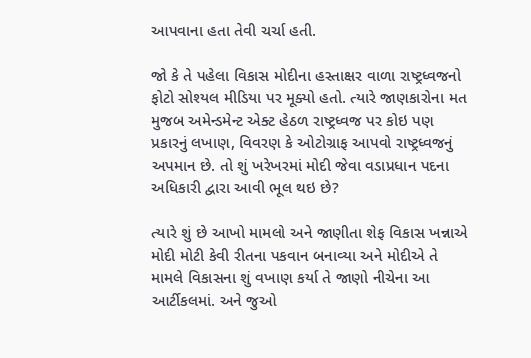આપવાના હતા તેવી ચર્ચા હતી.

જો કે તે પહેલા વિકાસ મોદીના હસ્તાક્ષર વાળા રાષ્ટ્રધ્વજનો ફોટો સોશ્યલ મીડિયા પર મૂક્યો હતો. ત્યારે જાણકારોના મત મુજબ અમેન્ડમેન્ટ એક્ટ હેઠળ રાષ્ટ્રધ્વજ પર કોઇ પણ પ્રકારનું લખાણ, વિવરણ કે ઓટોગ્રાફ આપવો રાષ્ટ્રધ્વજનું અપમાન છે. તો શું ખરેખરમાં મોદી જેવા વડાપ્રધાન પદના અધિકારી દ્વારા આવી ભૂલ થઇ છે?

ત્યારે શું છે આખો મામલો અને જાણીતા શેફ વિકાસ ખન્નાએ મોદી મોટી કેવી રીતના પકવાન બનાવ્યા અને મોદીએ તે મામલે વિકાસના શું વખાણ કર્યા તે જાણો નીચેના આ આર્ટીકલમાં. અને જુઓ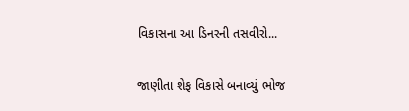વિકાસના આ ડિનરની તસવીરો...

જાણીતા શેફ વિકાસે બનાવ્યું ભોજ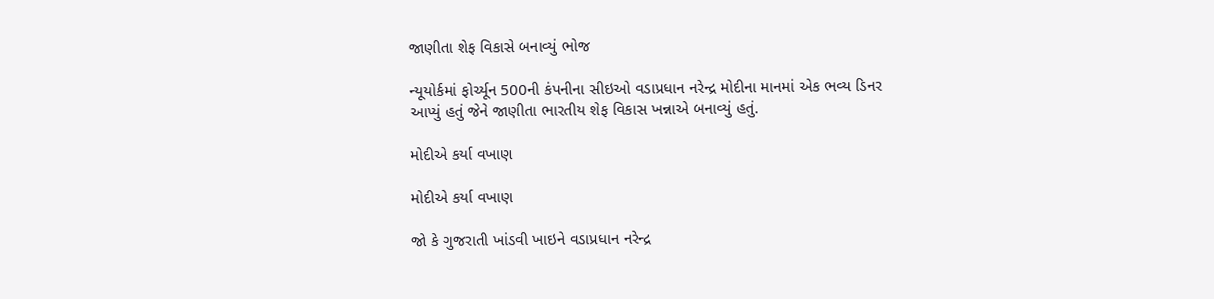જાણીતા શેફ વિકાસે બનાવ્યું ભોજ

ન્યૂયોર્કમાં ફોર્ચ્યૂન 500ની કંપનીના સીઇઓ વડાપ્રધાન નરેન્દ્ર મોદીના માનમાં એક ભવ્ય ડિનર આપ્યું હતું જેને જાણીતા ભારતીય શેફ વિકાસ ખન્નાએ બનાવ્યું હતું.

મોદીએ કર્યા વખાણ

મોદીએ કર્યા વખાણ

જો કે ગુજરાતી ખાંડવી ખાઇને વડાપ્રધાન નરેન્દ્ર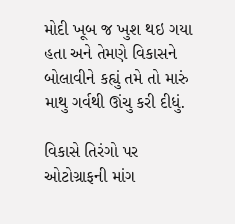મોદી ખૂબ જ ખુશ થઇ ગયા હતા અને તેમણે વિકાસને બોલાવીને કહ્યું તમે તો મારું માથુ ગર્વથી ઊંચુ કરી દીધું.

વિકાસે તિરંગો પર ઓટોગ્રાફની માંગ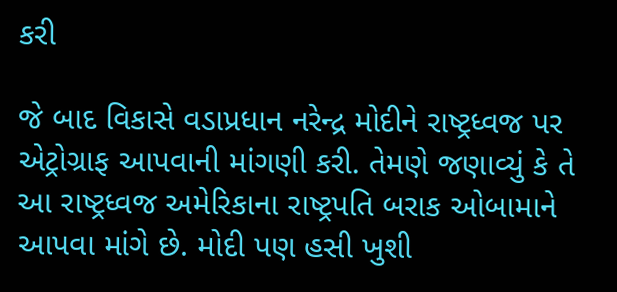કરી

જે બાદ વિકાસે વડાપ્રધાન નરેન્દ્ર મોદીને રાષ્ટ્રધ્વજ પર એટ્રોગ્રાફ આપવાની માંગણી કરી. તેમણે જણાવ્યું કે તે આ રાષ્ટ્રધ્વજ અમેરિકાના રાષ્ટ્રપતિ બરાક ઓબામાને આપવા માંગે છે. મોદી પણ હસી ખુશી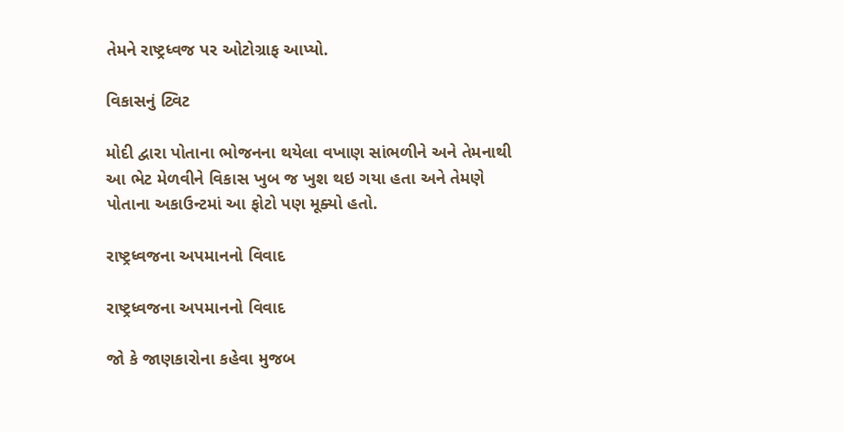તેમને રાષ્ટ્રધ્વજ પર ઓટોગ્રાફ આપ્યો.

વિકાસનું ટ્વિટ

મોદી દ્વારા પોતાના ભોજનના થયેલા વખાણ સાંભળીને અને તેમનાથી આ ભેટ મેળવીને વિકાસ ખુબ જ ખુશ થઇ ગયા હતા અને તેમણે પોતાના અકાઉન્ટમાં આ ફોટો પણ મૂક્યો હતો.

રાષ્ટ્રધ્વજના અપમાનનો વિવાદ

રાષ્ટ્રધ્વજના અપમાનનો વિવાદ

જો કે જાણકારોના કહેવા મુજબ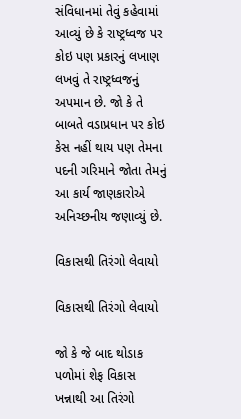સંવિધાનમાં તેવું કહેવામાં આવ્યું છે કે રાષ્ટ્રધ્વજ પર કોઇ પણ પ્રકારનું લખાણ લખવું તે રાષ્ટ્રધ્વજનું અપમાન છે. જો કે તે બાબતે વડાપ્રધાન પર કોઇ કેસ નહીં થાય પણ તેમના પદની ગરિમાને જોતા તેમનું આ કાર્ય જાણકારોએ અનિચ્છનીય જણાવ્યું છે.

વિકાસથી તિરંગો લેવાયો

વિકાસથી તિરંગો લેવાયો

જો કે જે બાદ થોડાક પળોમાં શેફ વિકાસ ખન્નાથી આ તિરંગો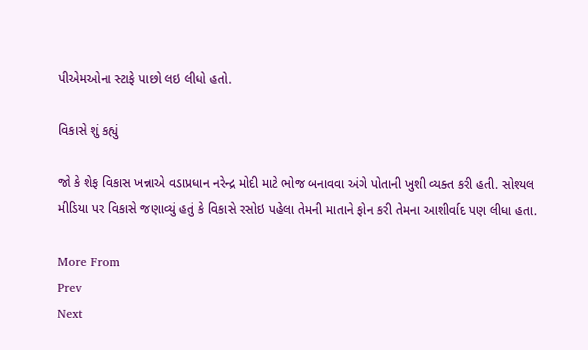પીએમઓના સ્ટાફે પાછો લઇ લીધો હતો.

વિકાસે શું કહ્યું

જો કે શેફ વિકાસ ખન્નાએ વડાપ્રધાન નરેન્દ્ર મોદી માટે ભોજ બનાવવા અંગે પોતાની ખુશી વ્યક્ત કરી હતી. સોશ્યલ મીડિયા પર વિકાસે જણાવ્યું હતું કે વિકાસે રસોઇ પહેલા તેમની માતાને ફોન કરી તેમના આશીર્વાદ પણ લીધા હતા.

More From
Prev
Next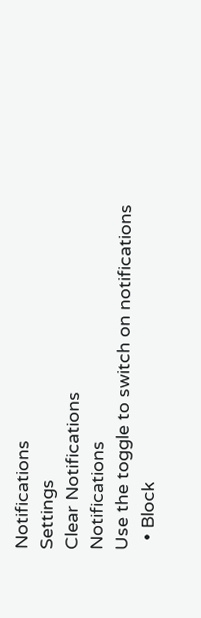Notifications
Settings
Clear Notifications
Notifications
Use the toggle to switch on notifications
  • Block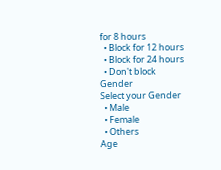for 8 hours
  • Block for 12 hours
  • Block for 24 hours
  • Don't block
Gender
Select your Gender
  • Male
  • Female
  • Others
Age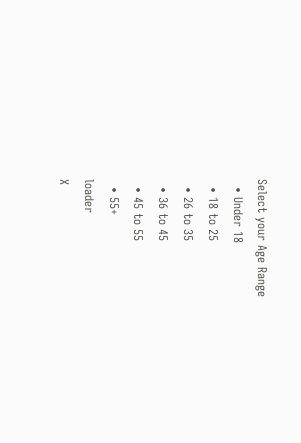Select your Age Range
  • Under 18
  • 18 to 25
  • 26 to 35
  • 36 to 45
  • 45 to 55
  • 55+
loader
X